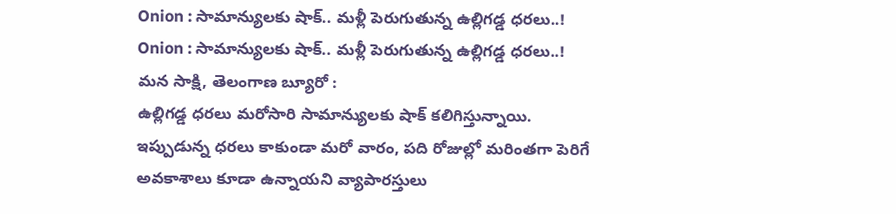Onion : సామాన్యులకు షాక్.. మళ్లీ పెరుగుతున్న ఉల్లిగడ్డ ధరలు..!
Onion : సామాన్యులకు షాక్.. మళ్లీ పెరుగుతున్న ఉల్లిగడ్డ ధరలు..!
మన సాక్షి, తెలంగాణ బ్యూరో :
ఉల్లిగడ్డ ధరలు మరోసారి సామాన్యులకు షాక్ కలిగిస్తున్నాయి. ఇప్పుడున్న ధరలు కాకుండా మరో వారం, పది రోజుల్లో మరింతగా పెరిగే అవకాశాలు కూడా ఉన్నాయని వ్యాపారస్తులు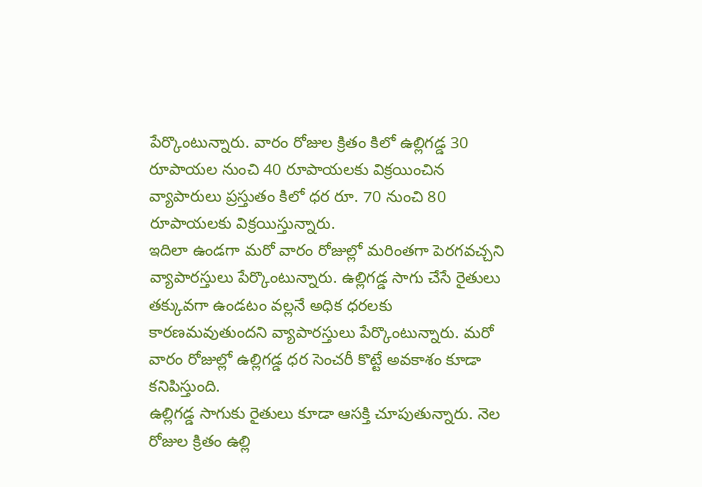పేర్కొంటున్నారు. వారం రోజుల క్రితం కిలో ఉల్లిగడ్డ 30 రూపాయల నుంచి 40 రూపాయలకు విక్రయించిన వ్యాపారులు ప్రస్తుతం కిలో ధర రూ. 70 నుంచి 80 రూపాయలకు విక్రయిస్తున్నారు.
ఇదిలా ఉండగా మరో వారం రోజుల్లో మరింతగా పెరగవచ్చని వ్యాపారస్తులు పేర్కొంటున్నారు. ఉల్లిగడ్డ సాగు చేసే రైతులు తక్కువగా ఉండటం వల్లనే అధిక ధరలకు కారణమవుతుందని వ్యాపారస్తులు పేర్కొంటున్నారు. మరో వారం రోజుల్లో ఉల్లిగడ్డ ధర సెంచరీ కొట్టే అవకాశం కూడా కనిపిస్తుంది.
ఉల్లిగడ్డ సాగుకు రైతులు కూడా ఆసక్తి చూపుతున్నారు. నెల రోజుల క్రితం ఉల్లి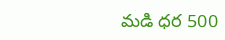మడి ధర 500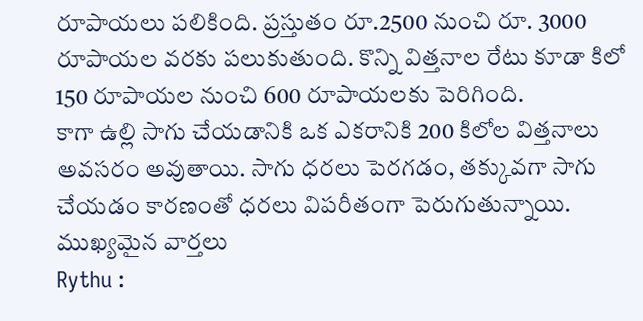రూపాయలు పలికింది. ప్రస్తుతం రూ.2500 నుంచి రూ. 3000 రూపాయల వరకు పలుకుతుంది. కొన్ని విత్తనాల రేటు కూడా కిలో 150 రూపాయల నుంచి 600 రూపాయలకు పెరిగింది.
కాగా ఉల్లి సాగు చేయడానికి ఒక ఎకరానికి 200 కిలోల విత్తనాలు అవసరం అవుతాయి. సాగు ధరలు పెరగడం, తక్కువగా సాగు చేయడం కారణంతో ధరలు విపరీతంగా పెరుగుతున్నాయి.
ముఖ్యమైన వార్తలు
Rythu :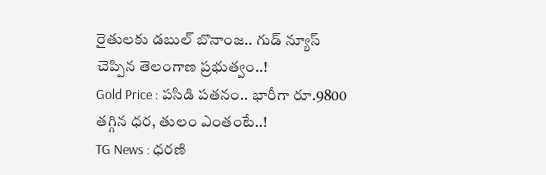రైతులకు డబుల్ బొనాంజ.. గుడ్ న్యూస్ చెప్పిన తెలంగాణ ప్రభుత్వం..!
Gold Price : పసిడి పతనం.. భారీగా రూ.9800 తగ్గిన ధర, తులం ఎంతంటే..!
TG News : ధరణి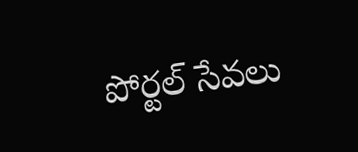పోర్టల్ సేవలు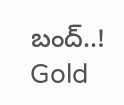బంద్..!
Gold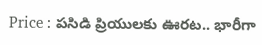Price : పసిడి ప్రియులకు ఊరట.. భారీగా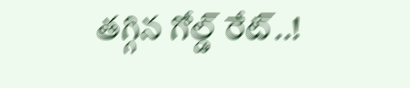తగ్గిన గోల్డ్ రేట్..!